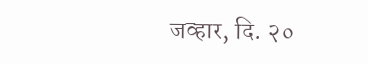जव्हार, दि. २०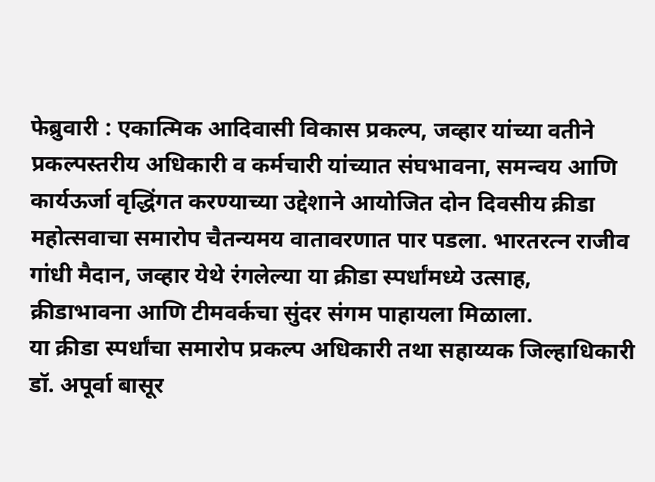फेब्रुवारी : एकात्मिक आदिवासी विकास प्रकल्प, जव्हार यांच्या वतीने प्रकल्पस्तरीय अधिकारी व कर्मचारी यांच्यात संघभावना, समन्वय आणि कार्यऊर्जा वृद्धिंगत करण्याच्या उद्देशाने आयोजित दोन दिवसीय क्रीडा महोत्सवाचा समारोप चैतन्यमय वातावरणात पार पडला. भारतरत्न राजीव गांधी मैदान, जव्हार येथे रंगलेल्या या क्रीडा स्पर्धांमध्ये उत्साह, क्रीडाभावना आणि टीमवर्कचा सुंदर संगम पाहायला मिळाला.
या क्रीडा स्पर्धांचा समारोप प्रकल्प अधिकारी तथा सहाय्यक जिल्हाधिकारी डॉ. अपूर्वा बासूर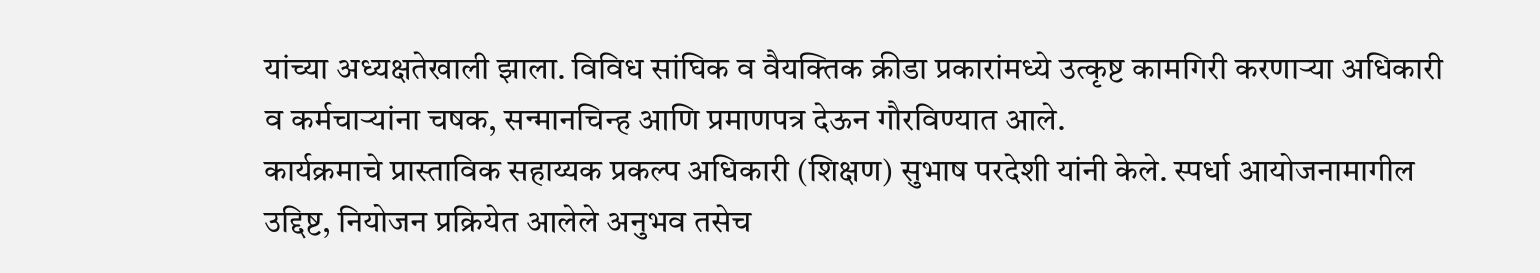यांच्या अध्यक्षतेखाली झाला. विविध सांघिक व वैयक्तिक क्रीडा प्रकारांमध्ये उत्कृष्ट कामगिरी करणाऱ्या अधिकारी व कर्मचाऱ्यांना चषक, सन्मानचिन्ह आणि प्रमाणपत्र देऊन गौरविण्यात आले.
कार्यक्रमाचे प्रास्ताविक सहाय्यक प्रकल्प अधिकारी (शिक्षण) सुभाष परदेशी यांनी केले. स्पर्धा आयोजनामागील उद्दिष्ट, नियोजन प्रक्रियेत आलेले अनुभव तसेच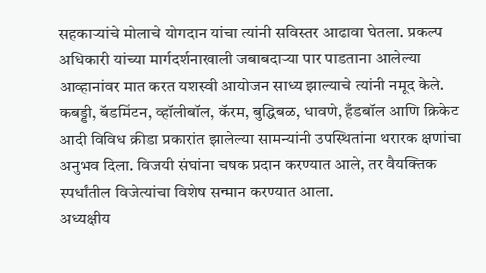सहकाऱ्यांचे मोलाचे योगदान यांचा त्यांनी सविस्तर आढावा घेतला. प्रकल्प अधिकारी यांच्या मार्गदर्शनाखाली जबाबदाऱ्या पार पाडताना आलेल्या आव्हानांवर मात करत यशस्वी आयोजन साध्य झाल्याचे त्यांनी नमूद केले.
कबड्डी, बॅडमिंटन, व्हॉलीबॉल, कॅरम, बुद्धिबळ, धावणे, हँडबॉल आणि क्रिकेट आदी विविध क्रीडा प्रकारांत झालेल्या सामन्यांनी उपस्थितांना थरारक क्षणांचा अनुभव दिला. विजयी संघांना चषक प्रदान करण्यात आले, तर वैयक्तिक स्पर्धांतील विजेत्यांचा विशेष सन्मान करण्यात आला.
अध्यक्षीय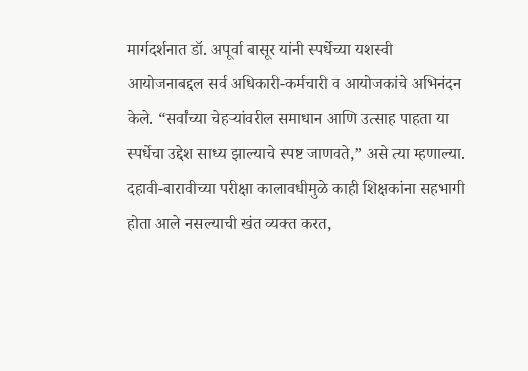मार्गदर्शनात डॉ. अपूर्वा बासूर यांनी स्पर्धेच्या यशस्वी आयोजनाबद्दल सर्व अधिकारी-कर्मचारी व आयोजकांचे अभिनंदन केले. “सर्वांच्या चेहऱ्यांवरील समाधान आणि उत्साह पाहता या स्पर्धेचा उद्देश साध्य झाल्याचे स्पष्ट जाणवते,” असे त्या म्हणाल्या. दहावी-बारावीच्या परीक्षा कालावधीमुळे काही शिक्षकांना सहभागी होता आले नसल्याची खंत व्यक्त करत,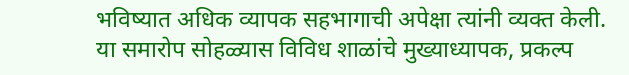भविष्यात अधिक व्यापक सहभागाची अपेक्षा त्यांनी व्यक्त केली.
या समारोप सोहळ्यास विविध शाळांचे मुख्याध्यापक, प्रकल्प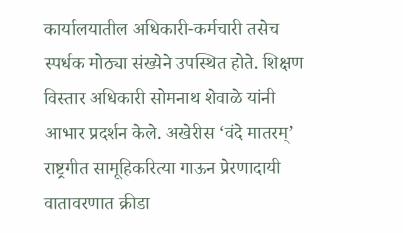कार्यालयातील अधिकारी-कर्मचारी तसेच स्पर्धक मोठ्या संख्येने उपस्थित होते. शिक्षण विस्तार अधिकारी सोमनाथ शेवाळे यांनी आभार प्रदर्शन केले. अखेरीस ‘वंदे मातरम्’ राष्ट्रगीत सामूहिकरित्या गाऊन प्रेरणादायी वातावरणात क्रीडा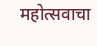महोत्सवाचा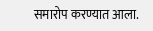समारोप करण्यात आला.